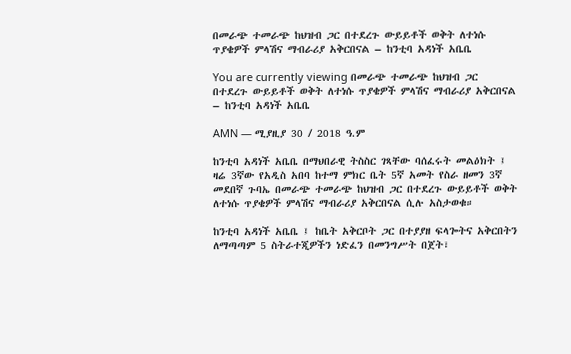በመራጭ ተመራጭ ከህዝብ ጋር በተደረጉ ውይይቶች ወቅት ለተነሱ ጥያቄዎች ምላሽና ማብራሪያ አቅርበናል – ከንቲባ አዳነች አቤቤ

You are currently viewing በመራጭ ተመራጭ ከህዝብ ጋር በተደረጉ ውይይቶች ወቅት ለተነሱ ጥያቄዎች ምላሽና ማብራሪያ አቅርበናል – ከንቲባ አዳነች አቤቤ

AMN — ሚያዚያ 30 / 2018 ዓ.ም

ከንቲባ አዳነች አቤቤ በማህበራዊ ትስስር ገጻቸው ባሰፈሩት መልዕክት ፤ ዛሬ 3ኛው የአዲስ አበባ ከተማ ምክር ቤት 5ኛ አመት የስራ ዘመን 3ኛ መደበኛ ጉባኤ በመራጭ ተመራጭ ከህዝብ ጋር በተደረጉ ውይይቶች ወቅት ለተነሱ ጥያቄዎች ምላሽና ማብራሪያ አቅርበናል ሲሉ አስታወቁ።

ከንቲባ አዳነች አቤቤ ፤ ከቤት አቅርቦት ጋር በተያያዘ ፍላጐትና አቅርበትን ለማጣጣም 5 ስትራተጂዎችን ነድፈን በመንግሥት በጀት፣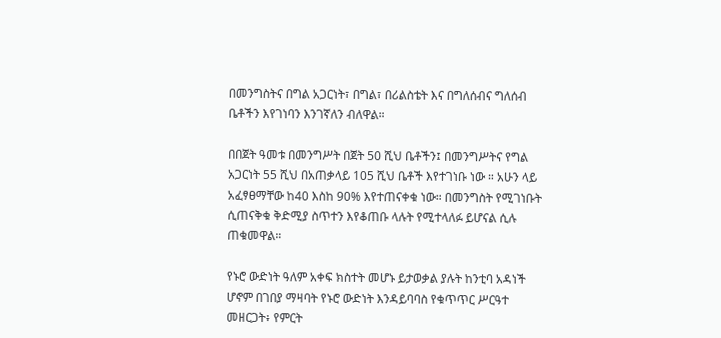በመንግስትና በግል አጋርነት፣ በግል፣ በሪልስቴት እና በግለሰብና ግለሰብ ቤቶችን እየገነባን እንገኛለን ብለዋል።

በበጀት ዓመቱ በመንግሥት በጀት 50 ሺህ ቤቶችን፤ በመንግሥትና የግል አጋርነት 55 ሺህ በአጠቃላይ 105 ሺህ ቤቶች እየተገነቡ ነው ። አሁን ላይ አፈፃፀማቸው ከ40 እስከ 90% እየተጠናቀቁ ነው። በመንግስት የሚገነቡት ሲጠናቅቁ ቅድሚያ ስጥተን እየቆጠቡ ላሉት የሚተላለፉ ይሆናል ሲሉ ጠቁመዋል።

የኑሮ ውድነት ዓለም አቀፍ ክስተት መሆኑ ይታወቃል ያሉት ከንቲባ አዳነች ሆኖም በገበያ ማዛባት የኑሮ ውድነት እንዳይባባስ የቁጥጥር ሥርዓተ መዘርጋት፥ የምርት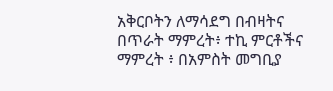አቅርቦትን ለማሳደግ በብዛትና በጥራት ማምረት፥ ተኪ ምርቶችና ማምረት ፥ በአምስት መግቢያ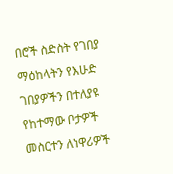በሮች ስድስት የገበያ ማዕከላትን የእሁድ ገበያዎችን በተለያዩ የከተማው ቦታዎች መስርተን ለነዋሪዎች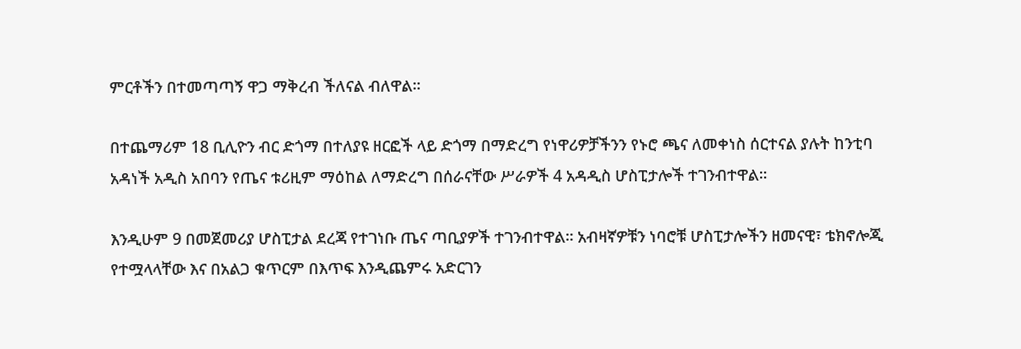ምርቶችን በተመጣጣኝ ዋጋ ማቅረብ ችለናል ብለዋል።

በተጨማሪም 18 ቢሊዮን ብር ድጎማ በተለያዩ ዘርፎች ላይ ድጎማ በማድረግ የነዋሪዎቻችንን የኑሮ ጫና ለመቀነስ ሰርተናል ያሉት ከንቲባ አዳነች አዲስ አበባን የጤና ቱሪዚም ማዕከል ለማድረግ በሰራናቸው ሥራዎች 4 አዳዲስ ሆስፒታሎች ተገንብተዋል።

እንዲሁም 9 በመጀመሪያ ሆስፒታል ደረጃ የተገነቡ ጤና ጣቢያዎች ተገንብተዋል። አብዛኛዎቹን ነባሮቹ ሆስፒታሎችን ዘመናዊ፣ ቴክኖሎጂ የተሟላላቸው እና በአልጋ ቁጥርም በእጥፍ እንዲጨምሩ አድርገን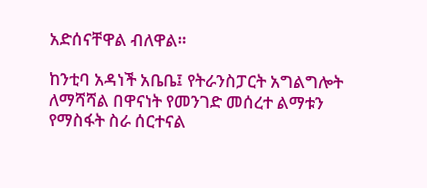አድሰናቸዋል ብለዋል።

ከንቲባ አዳነች አቤቤ፤ የትራንስፓርት አግልግሎት ለማሻሻል በዋናነት የመንገድ መሰረተ ልማቱን የማስፋት ስራ ሰርተናል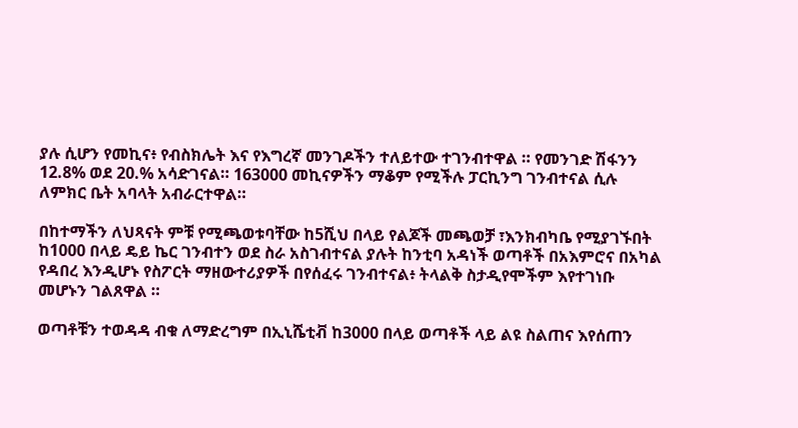ያሉ ሲሆን የመኪና፥ የብስክሌት እና የእግረኛ መንገዶችን ተለይተው ተገንብተዋል ። የመንገድ ሽፋንን 12.8% ወደ 20.% አሳድገናል። 163000 መኪናዎችን ማቆም የሚችሉ ፓርኪንግ ገንብተናል ሲሉ ለምክር ቤት አባላት አብራርተዋል።

በከተማችን ለህጻናት ምቹ የሚጫወቱባቸው ከ5ሺህ በላይ የልጆች መጫወቻ ፣እንክብካቤ የሚያገኙበት ከ1000 በላይ ዴይ ኬር ገንብተን ወደ ስራ አስገብተናል ያሉት ከንቲባ አዳነች ወጣቶች በአእምሮና በአካል የዳበረ እንዲሆኑ የስፖርት ማዘውተሪያዎች በየሰፈሩ ገንብተናል፥ ትላልቅ ስታዲየሞችም እየተገነቡ መሆኑን ገልጸዋል ።

ወጣቶቹን ተወዳዳ ብቁ ለማድረግም በኢኒሼቲቭ ከ3000 በላይ ወጣቶች ላይ ልዩ ስልጠና እየሰጠን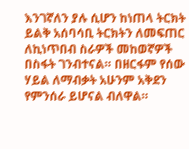እንገኛለን ያሉ ሲሆን ከነጠላ ትርክት ይልቅ አሰባሳቢ ትርክትን ለመፍጠር ለኪነጥበብ ስራዎች መከወኛዎች በስፋት ገንብተናል። በዘርፋም የሰው ሃይል ለማብቃት አሁንም አቅደን የምንሰራ ይሆናል ብለዋል።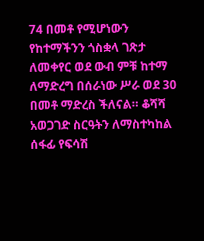74 በመቶ የሚሆነውን የከተማችንን ጎስቋላ ገጽታ ለመቀየር ወደ ውብ ምቹ ከተማ ለማድረግ በሰራነው ሥራ ወደ 30 በመቶ ማድረስ ችለናል። ቆሻሻ አወጋገድ ስርዓትን ለማስተካከል ሰፋፊ የፍሳሽ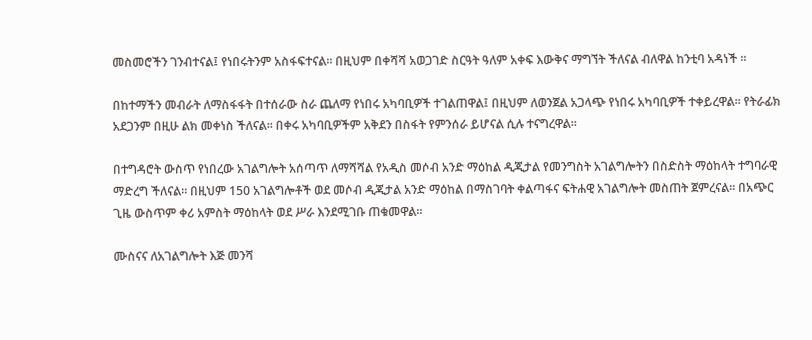መስመሮችን ገንብተናል፤ የነበሩትንም አስፋፍተናል። በዚህም በቀሻሻ አወጋገድ ስርዓት ዓለም አቀፍ እውቅና ማግኘት ችለናል ብለዋል ከንቲባ አዳነች ።

በከተማችን መብራት ለማስፋፋት በተሰራው ስራ ጨለማ የነበሩ አካባቢዎች ተገልጠዋል፤ በዚህም ለወንጀል አጋላጭ የነበሩ አካባቢዎች ተቀይረዋል። የትራፊክ አደጋንም በዚሁ ልክ መቀነስ ችለናል። በቀሩ አካባቢዎችም አቅደን በስፋት የምንሰራ ይሆናል ሲሉ ተናግረዋል።

በተግዳሮት ውስጥ የነበረው አገልግሎት አሰጣጥ ለማሻሻል የአዲስ መሶብ አንድ ማዕከል ዲጂታል የመንግስት አገልግሎትን በስድስት ማዕከላት ተግባራዊ ማድረግ ችለናል። በዚህም 150 አገልግሎቶች ወደ መሶብ ዲጂታል አንድ ማዕከል በማስገባት ቀልጣፋና ፍትሐዊ አገልግሎት መስጠት ጀምረናል። በአጭር ጊዜ ውስጥም ቀሪ አምስት ማዕከላት ወደ ሥራ እንደሚገቡ ጠቁመዋል።

ሙስናና ለአገልግሎት እጅ መንሻ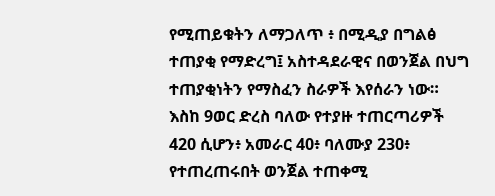የሚጠይቁትን ለማጋለጥ ፥ በሚዲያ በግልፅ ተጠያቂ የማድረግ፤ አስተዳደራዊና በወንጀል በህግ ተጠያቂነትን የማስፈን ስራዎች እየሰራን ነው። እስከ 9ወር ድረስ ባለው የተያዙ ተጠርጣሪዎች 420 ሲሆን፥ አመራር 40፥ ባለሙያ 230፥ የተጠረጠሩበት ወንጀል ተጠቀሚ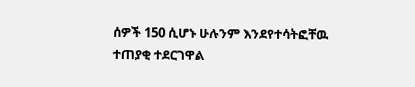ሰዎች 150 ሲሆኑ ሁሉንም እንደየተሳትፎቸዉ ተጠያቂ ተደርገዋል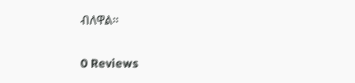ብለዋል።

0 Reviews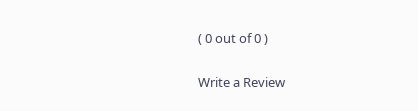( 0 out of 0 )

Write a Review